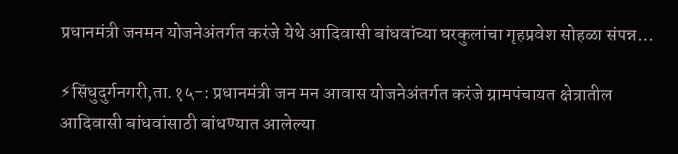प्रधानमंत्री जनमन योजनेअंतर्गत करंजे येथे आदिवासी बांधवांच्या घरकुलांचा गृहप्रवेश सोहळा संपन्न…

⚡सिंधुदुर्गनगरी,ता.१५-: प्रधानमंत्री जन मन आवास योजनेअंतर्गत करंजे ग्रामपंचायत क्षेत्रातील आदिवासी बांधवांसाठी बांधण्यात आलेल्या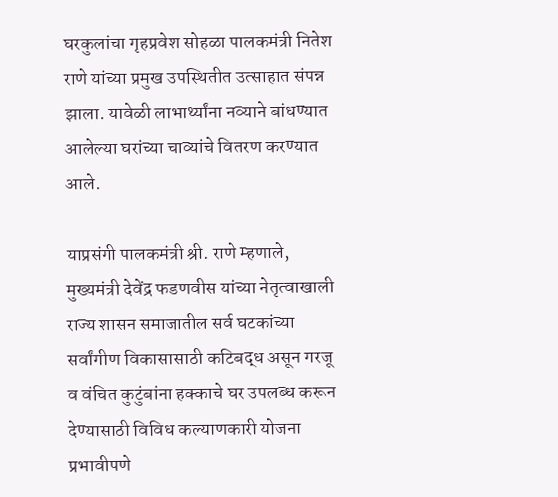घरकुलांचा गृहप्रवेश सोहळा पालकमंत्री नितेश राणे यांच्या प्रमुख उपस्थितीत उत्साहात संपन्न झाला. यावेळी लाभार्थ्यांना नव्याने बांधण्यात आलेल्या घरांच्या चाव्यांचे वितरण करण्यात आले.

याप्रसंगी पालकमंत्री श्री. राणे म्हणाले, मुख्यमंत्री देवेंद्र फडणवीस यांच्या नेतृत्वाखाली राज्य शासन समाजातील सर्व घटकांच्या सर्वांगीण विकासासाठी कटिबद्ध असून गरजू व वंचित कुटुंबांना हक्काचे घर उपलब्ध करून देण्यासाठी विविध कल्याणकारी योजना प्रभावीपणे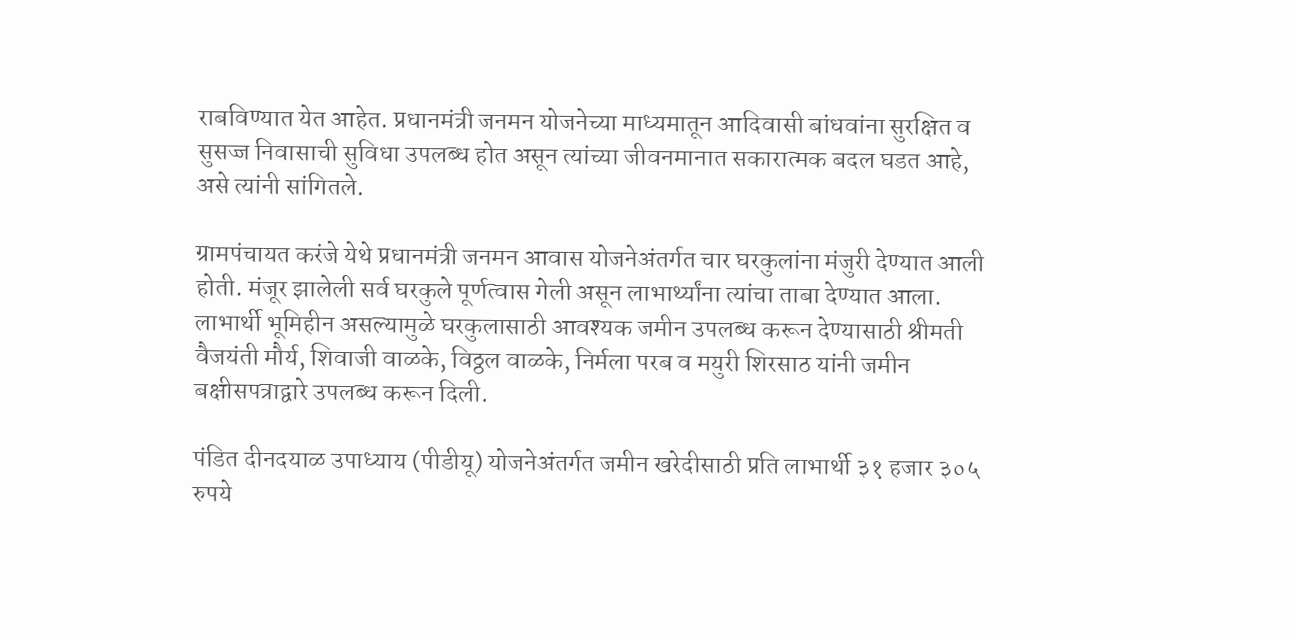राबविण्यात येत आहेत. प्रधानमंत्री जनमन योजनेच्या माध्यमातून आदिवासी बांधवांना सुरक्षित व सुसज्ज निवासाची सुविधा उपलब्ध होत असून त्यांच्या जीवनमानात सकारात्मक बदल घडत आहे, असे त्यांनी सांगितले.

ग्रामपंचायत करंजे येथे प्रधानमंत्री जनमन आवास योजनेअंतर्गत चार घरकुलांना मंजुरी देण्यात आली होती. मंजूर झालेली सर्व घरकुले पूर्णत्वास गेली असून लाभार्थ्यांना त्यांचा ताबा देण्यात आला. लाभार्थी भूमिहीन असल्यामुळे घरकुलासाठी आवश्यक जमीन उपलब्ध करून देण्यासाठी श्रीमती वैजयंती मौर्य, शिवाजी वाळके, विठ्ठल वाळके, निर्मला परब व मयुरी शिरसाठ यांनी जमीन बक्षीसपत्राद्वारे उपलब्ध करून दिली.

पंडित दीनदयाळ उपाध्याय (पीडीयू) योजनेअंतर्गत जमीन खरेदीसाठी प्रति लाभार्थी ३१ हजार ३०५ रुपये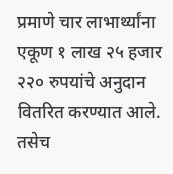प्रमाणे चार लाभार्थ्यांना एकूण १ लाख २५ हजार २२० रुपयांचे अनुदान वितरित करण्यात आले. तसेच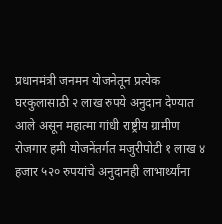प्रधानमंत्री जनमन योजनेतून प्रत्येक घरकुलासाठी २ लाख रुपये अनुदान देण्यात आले असून महात्मा गांधी राष्ट्रीय ग्रामीण रोजगार हमी योजनेंतर्गत मजुरीपोटी १ लाख ४ हजार ५२० रुपयांचे अनुदानही लाभार्थ्यांना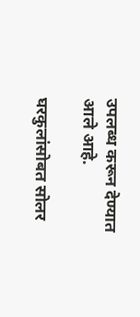उपलब्ध करून देण्यात आले आहे.

घरकुलांसोबत सोलर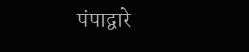पंपाद्वारे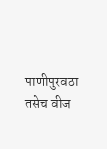पाणीपुरवठा तसेच वीज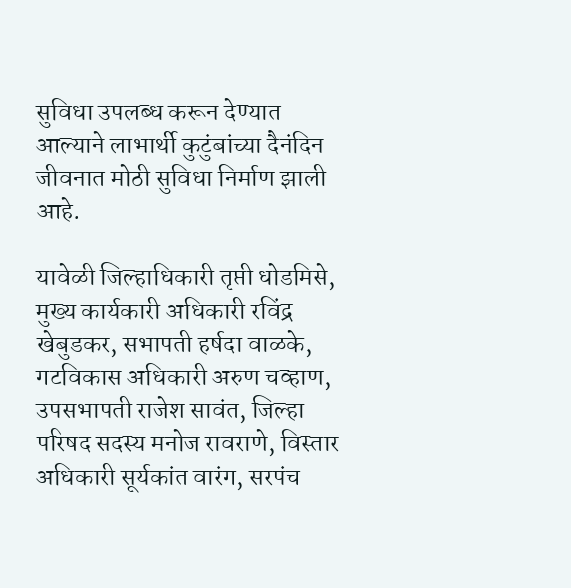सुविधा उपलब्ध करून देण्यात आल्याने लाभार्थी कुटुंबांच्या दैनंदिन जीवनात मोठी सुविधा निर्माण झाली आहे.

यावेळी जिल्हाधिकारी तृप्ती धोडमिसे, मुख्य कार्यकारी अधिकारी रविंद्र खेबुडकर, सभापती हर्षदा वाळके, गटविकास अधिकारी अरुण चव्हाण, उपसभापती राजेश सावंत, जिल्हा परिषद सदस्य मनोज रावराणे, विस्तार अधिकारी सूर्यकांत वारंग, सरपंच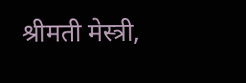श्रीमती मेस्त्री,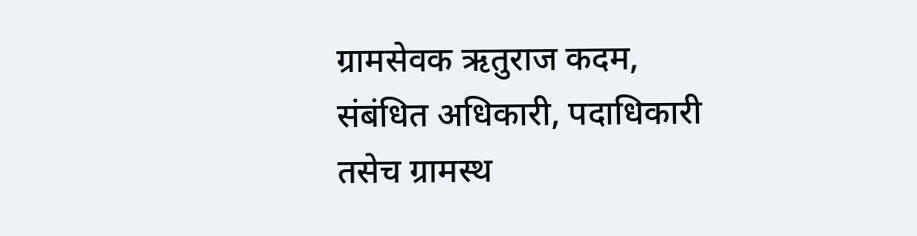ग्रामसेवक ऋतुराज कदम, संबंधित अधिकारी, पदाधिकारी तसेच ग्रामस्थ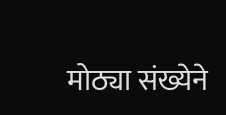मोठ्या संख्येने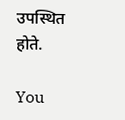उपस्थित होते.

You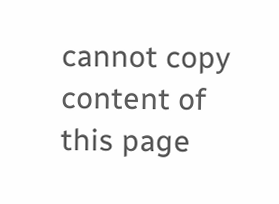cannot copy content of this page